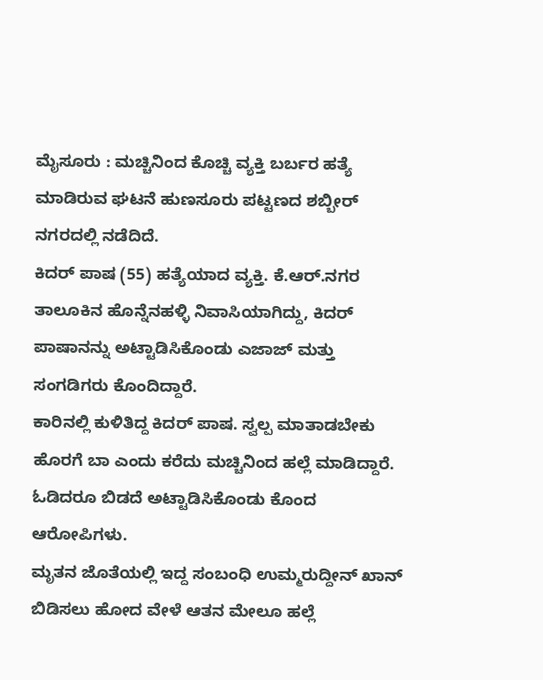ಮೈಸೂರು : ಮಚ್ಚಿನಿಂದ ಕೊಚ್ಚಿ ವ್ಯಕ್ತಿ ಬರ್ಬರ ಹತ್ಯೆ ಮಾಡಿರುವ ಘಟನೆ ಹುಣಸೂರು ಪಟ್ಟಣದ ಶಬ್ಬೀರ್ ನಗರದಲ್ಲಿ ನಡೆದಿದೆ.
ಕಿದರ್ ಪಾಷ (55) ಹತ್ಯೆಯಾದ ವ್ಯಕ್ತಿ. ಕೆ.ಆರ್.ನಗರ ತಾಲೂಕಿನ ಹೊನ್ನೆನಹಳ್ಳಿ ನಿವಾಸಿಯಾಗಿದ್ದು, ಕಿದರ್ ಪಾಷಾನನ್ನು ಅಟ್ಟಾಡಿಸಿಕೊಂಡು ಎಜಾಜ್ ಮತ್ತು ಸಂಗಡಿಗರು ಕೊಂದಿದ್ದಾರೆ.
ಕಾರಿನಲ್ಲಿ ಕುಳಿತಿದ್ದ ಕಿದರ್ ಪಾಷ. ಸ್ವಲ್ಪ ಮಾತಾಡಬೇಕು ಹೊರಗೆ ಬಾ ಎಂದು ಕರೆದು ಮಚ್ಚಿನಿಂದ ಹಲ್ಲೆ ಮಾಡಿದ್ದಾರೆ. ಓಡಿದರೂ ಬಿಡದೆ ಅಟ್ಟಾಡಿಸಿಕೊಂಡು ಕೊಂದ ಆರೋಪಿಗಳು.
ಮೃತನ ಜೊತೆಯಲ್ಲಿ ಇದ್ದ ಸಂಬಂಧಿ ಉಮ್ಮರುದ್ದೀನ್ ಖಾನ್ ಬಿಡಿಸಲು ಹೋದ ವೇಳೆ ಆತನ ಮೇಲೂ ಹಲ್ಲೆ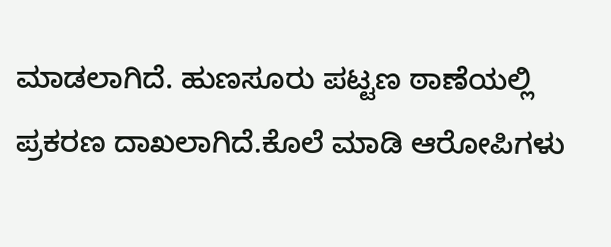ಮಾಡಲಾಗಿದೆ. ಹುಣಸೂರು ಪಟ್ಟಣ ಠಾಣೆಯಲ್ಲಿ ಪ್ರಕರಣ ದಾಖಲಾಗಿದೆ.ಕೊಲೆ ಮಾಡಿ ಆರೋಪಿಗಳು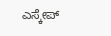ಎಸ್ಕೇಪ್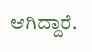ಆಗಿದ್ದಾರೆ.